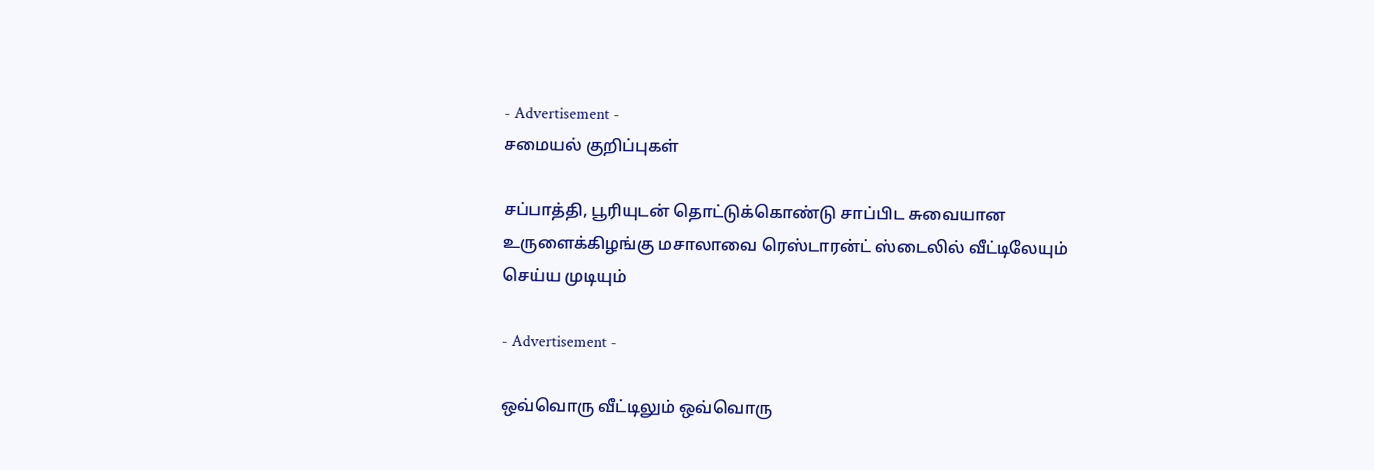- Advertisement -
சமையல் குறிப்புகள்

சப்பாத்தி, பூரியுடன் தொட்டுக்கொண்டு சாப்பிட சுவையான உருளைக்கிழங்கு மசாலாவை ரெஸ்டாரன்ட் ஸ்டைலில் வீட்டிலேயும் செய்ய முடியும்

- Advertisement -

ஒவ்வொரு வீட்டிலும் ஒவ்வொரு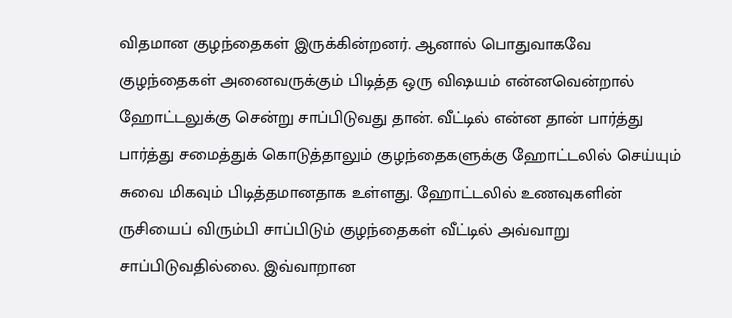விதமான குழந்தைகள் இருக்கின்றனர். ஆனால் பொதுவாகவே குழந்தைகள் அனைவருக்கும் பிடித்த ஒரு விஷயம் என்னவென்றால் ஹோட்டலுக்கு சென்று சாப்பிடுவது தான். வீட்டில் என்ன தான் பார்த்து பார்த்து சமைத்துக் கொடுத்தாலும் குழந்தைகளுக்கு ஹோட்டலில் செய்யும் சுவை மிகவும் பிடித்தமானதாக உள்ளது. ஹோட்டலில் உணவுகளின் ருசியைப் விரும்பி சாப்பிடும் குழந்தைகள் வீட்டில் அவ்வாறு சாப்பிடுவதில்லை. இவ்வாறான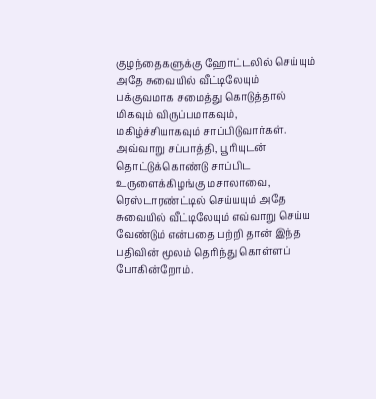குழந்தைகளுக்கு ஹோட்டலில் செய்யும் அதே சுவையில் வீட்டிலேயும் பக்குவமாக சமைத்து கொடுத்தால் மிகவும் விருப்பமாகவும், மகிழ்ச்சியாகவும் சாப்பிடுவார்கள். அவ்வாறு சப்பாத்தி, பூரியுடன் தொட்டுக்கொண்டு சாப்பிட உருளைக்கிழங்கு மசாலாவை, ரெஸ்டாரண்ட்டில் செய்யயும் அதே சுவையில் வீட்டிலேயும் எவ்வாறு செய்ய வேண்டும் என்பதை பற்றி தான் இந்த பதிவின் மூலம் தெரிந்து கொள்ளப் போகின்றோம்.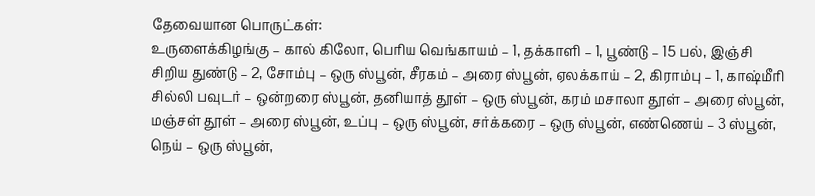தேவையான பொருட்கள்:
உருளைக்கிழங்கு – கால் கிலோ, பெரிய வெங்காயம் – 1, தக்காளி – 1, பூண்டு – 15 பல், இஞ்சி சிறிய துண்டு – 2, சோம்பு – ஒரு ஸ்பூன், சீரகம் – அரை ஸ்பூன், ஏலக்காய் – 2, கிராம்பு – 1, காஷ்மீரி சில்லி பவுடர் – ஒன்றரை ஸ்பூன், தனியாத் தூள் – ஒரு ஸ்பூன், கரம் மசாலா தூள் – அரை ஸ்பூன், மஞ்சள் தூள் – அரை ஸ்பூன், உப்பு – ஒரு ஸ்பூன், சர்க்கரை – ஒரு ஸ்பூன், எண்ணெய் – 3 ஸ்பூன், நெய் – ஒரு ஸ்பூன்,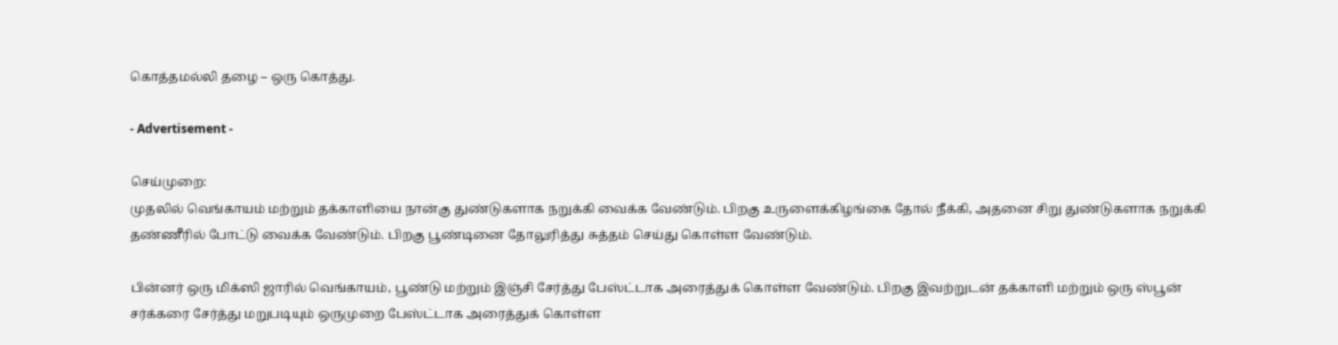கொத்தமல்லி தழை – ஒரு கொத்து.

- Advertisement -

செய்முறை:
முதலில் வெங்காயம் மற்றும் தக்காளியை நான்கு துண்டுகளாக நறுக்கி வைக்க வேண்டும். பிறகு உருளைக்கிழங்கை தோல் நீக்கி, அதனை சிறு துண்டுகளாக நறுக்கி தண்ணீரில் போட்டு வைக்க வேண்டும். பிறகு பூண்டினை தோலுரித்து சுத்தம் செய்து கொள்ள வேண்டும்.

பின்னர் ஒரு மிக்ஸி ஜாரில் வெங்காயம், பூண்டு மற்றும் இஞ்சி சேர்த்து பேஸ்ட்டாக அரைத்துக் கொள்ள வேண்டும். பிறகு இவற்றுடன் தக்காளி மற்றும் ஒரு ஸ்பூன் சர்க்கரை சேர்த்து மறுபடியும் ஒருமுறை பேஸ்ட்டாக அரைத்துக் கொள்ள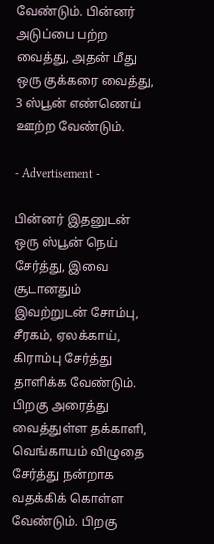வேண்டும். பின்னர் அடுப்பை பற்ற வைத்து, அதன் மீது ஒரு குக்கரை வைத்து, 3 ஸ்பூன் எண்ணெய் ஊற்ற வேண்டும்.

- Advertisement -

பின்னர் இதனுடன் ஒரு ஸ்பூன் நெய் சேர்த்து, இவை சூடானதும் இவற்றுடன் சோம்பு, சீரகம், ஏலக்காய், கிராம்பு சேர்த்து தாளிக்க வேண்டும். பிறகு அரைத்து வைத்துள்ள தக்காளி, வெங்காயம் விழுதை சேர்த்து நன்றாக வதக்கிக் கொள்ள வேண்டும். பிறகு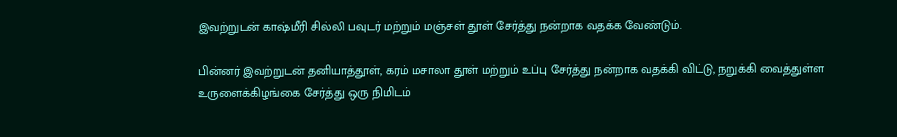இவற்றுடன் காஷ்மீரி சில்லி பவுடர் மற்றும் மஞ்சள் தூள் சேர்த்து நன்றாக வதக்க வேண்டும்.

பின்னர் இவற்றுடன் தனியாத்தூள், கரம் மசாலா தூள் மற்றும் உப்பு சேர்த்து நன்றாக வதக்கி விட்டு, நறுக்கி வைத்துள்ள உருளைக்கிழங்கை சேர்த்து ஒரு நிமிடம்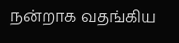நன்றாக வதங்கிய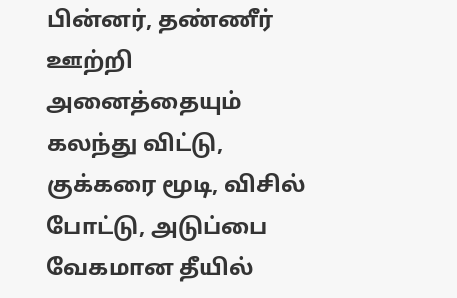பின்னர், தண்ணீர் ஊற்றி அனைத்தையும் கலந்து விட்டு, குக்கரை மூடி, விசில் போட்டு, அடுப்பை வேகமான தீயில்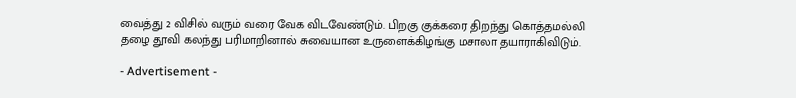வைத்து 2 விசில் வரும் வரை வேக விடவேண்டும். பிறகு குக்கரை திறந்து கொத்தமல்லி தழை தூவி கலந்து பரிமாறினால் சுவையான உருளைக்கிழங்கு மசாலா தயாராகிவிடும்.

- Advertisement -